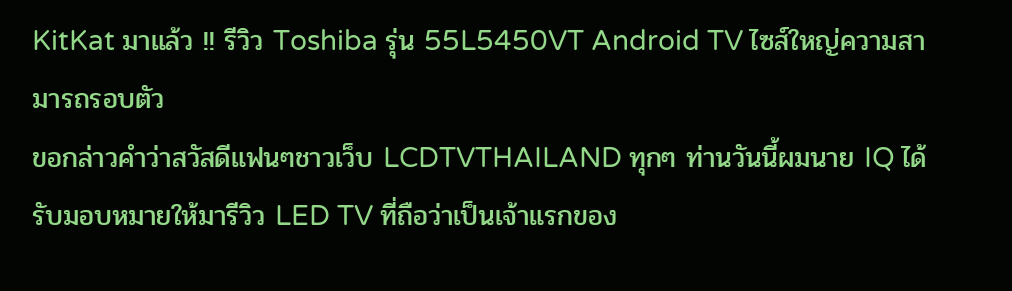KitKat มาแล้ว !! รีวิว Toshiba รุ่น 55L5450VT Android TV ไซส์ใหญ่ความสามารถรอบตัว
ขอกล่าวคำว่าสวัสดีแฟนๆชาวเว็บ LCDTVTHAILAND ทุกๆ ท่านวันนี้ผมนาย IQ ได้รับมอบหมายให้มารีวิว LED TV ที่ถือว่าเป็นเจ้าแรกของ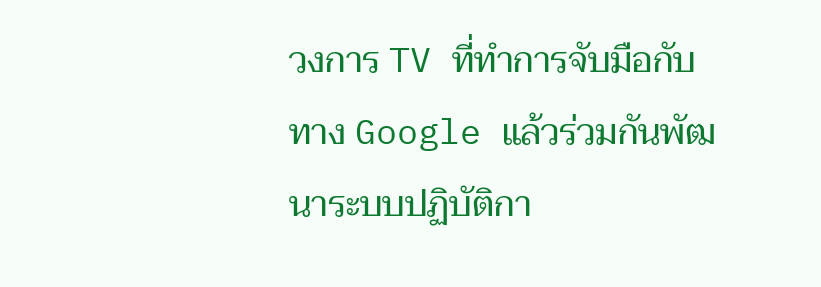วงการ TV ที่ทำการจับมือกับทาง Google แล้วร่วมกันพัฒนาระบบปฏิบัติกา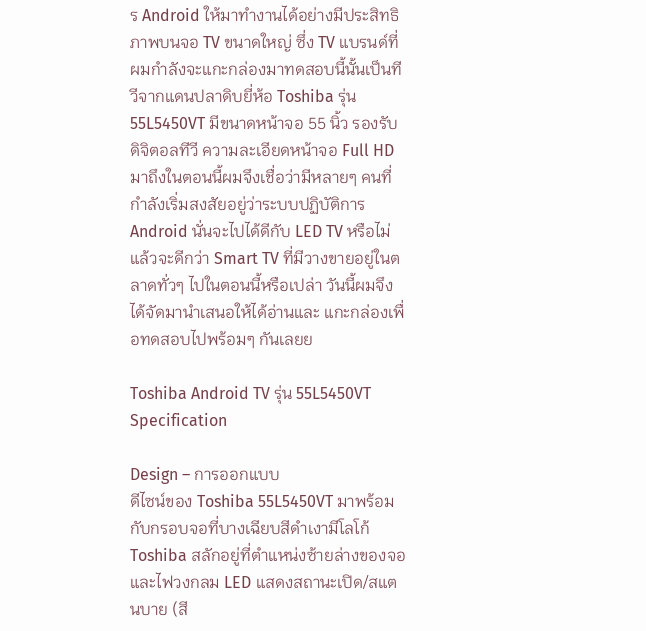ร Android ให้มาทำงานได้อย่างมีประสิทธิภาพบนจอ TV ขนาดใหญ่ ซึ่ง TV แบรนด์ที่ผมกำลังจะแกะกล่องมาทดสอบนี้นั้นเป็นทีวีจากแดนปลาดิบยี่ห้อ Toshiba รุ่น 55L5450VT มีขนาดหน้าจอ 55 นิ้ว รองรับดิจิตอลทีวี ความละเอียดหน้าจอ Full HD มาถึงในตอนนี้ผมจึงเชื่อว่ามีหลายๆ คนที่กำลังเริ่มสงสัยอยู่ว่าระบบปฏิบัติการ Android นั่นจะไปได้ดีกับ LED TV หรือไม่แล้วจะดีกว่า Smart TV ที่มีวางขายอยู่ในตลาดทั่วๆ ไปในตอนนี้หรือเปล่า วันนี้ผมจึงได้จัดมานำเสนอให้ได้อ่านและ แกะกล่องเพื่อทดสอบไปพร้อมๆ กันเลยย

Toshiba Android TV รุ่น 55L5450VT Specification

Design – การออกแบบ
ดีไซน์ของ Toshiba 55L5450VT มาพร้อมกับกรอบจอที่บางเฉียบสีดำเงามีโลโก้ Toshiba สลักอยู่ที่ตำแหน่งซ้ายล่างของจอ และไฟวงกลม LED แสดงสถานะเปิด/สแตนบาย (สี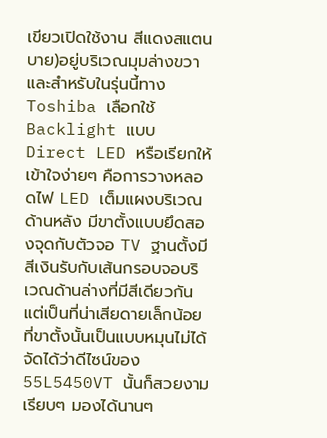เขียวเปิดใช้งาน สีแดงสแตนบาย)อยู่บริเวณมุมล่างขวา และสำหรับในรุ่นนี้ทาง Toshiba เลือกใช้ Backlight แบบ Direct LED หรือเรียกให้เข้าใจง่ายๆ คือการวางหลอดไฟ LED เต็มแผงบริเวณด้านหลัง มีขาตั้งแบบยึดสองจุดกับตัวจอ TV ฐานตั้งมีสีเงินรับกับเส้นกรอบจอบริเวณด้านล่างที่มีสีเดียวกัน แต่เป็นที่น่าเสียดายเล็กน้อยที่ขาตั้งนั้นเป็นแบบหมุนไม่ได้ จัดได้ว่าดีไซน์ของ 55L5450VT นั้นก็สวยงามเรียบๆ มองได้นานๆ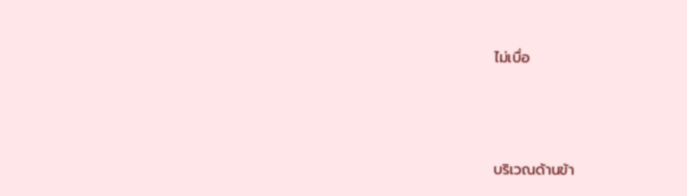ไม่เบื่อ




บริเวณด้านข้า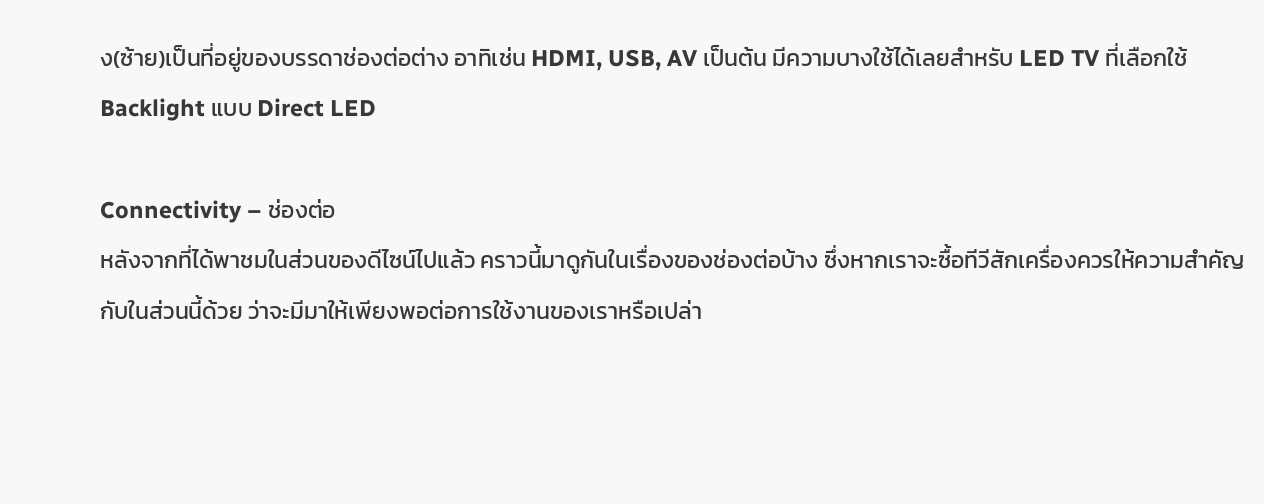ง(ซ้าย)เป็นที่อยู่ของบรรดาช่องต่อต่าง อาทิเช่น HDMI, USB, AV เป็นต้น มีความบางใช้ได้เลยสำหรับ LED TV ที่เลือกใช้ Backlight แบบ Direct LED

Connectivity – ช่องต่อ
หลังจากที่ได้พาชมในส่วนของดีไซน์ไปแล้ว คราวนี้มาดูกันในเรื่องของช่องต่อบ้าง ซึ่งหากเราจะซื้อทีวีสักเครื่องควรให้ความสำคัญกับในส่วนนี้ด้วย ว่าจะมีมาให้เพียงพอต่อการใช้งานของเราหรือเปล่า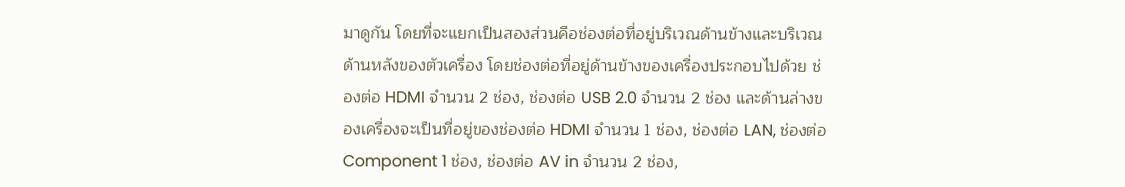มาดูกัน โดยที่จะแยกเป็นสองส่วนคือช่องต่อที่อยู่บริเวณด้านข้างและบริเวณด้านหลังของตัวเครื่อง โดยช่องต่อที่อยู่ด้านข้างของเครื่องประกอบไปด้วย ช่องต่อ HDMI จำนวน 2 ช่อง, ช่องต่อ USB 2.0 จำนวน 2 ช่อง และด้านล่างของเครื่องจะเป็นที่อยู่ของช่องต่อ HDMI จำนวน 1 ช่อง, ช่องต่อ LAN, ช่องต่อ Component 1 ช่อง, ช่องต่อ AV in จำนวน 2 ช่อง,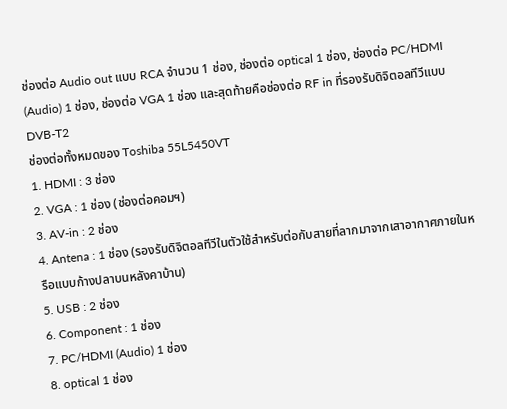ช่องต่อ Audio out แบบ RCA จำนวน 1 ช่อง, ช่องต่อ optical 1 ช่อง, ช่องต่อ PC/HDMI (Audio) 1 ช่อง, ช่องต่อ VGA 1 ช่อง และสุดท้ายคือช่องต่อ RF in ที่รองรับดิจิตอลทีวีแบบ DVB-T2
ช่องต่อทั้งหมดของ Toshiba 55L5450VT
1. HDMI : 3 ช่อง
2. VGA : 1 ช่อง (ช่องต่อคอมฯ)
3. AV-in : 2 ช่อง
4. Antena : 1 ช่อง (รองรับดิจิตอลทีวีในตัวใช้สำหรับต่อกับสายที่ลากมาจากเสาอากาศภายในหรือแบบก้างปลาบนหลังคาบ้าน)
5. USB : 2 ช่อง
6. Component : 1 ช่อง
7. PC/HDMI (Audio) 1 ช่อง
8. optical 1 ช่อง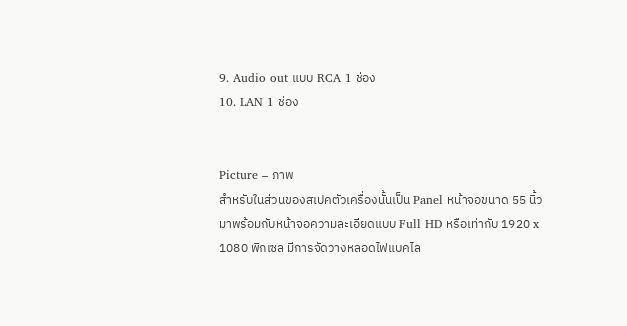9. Audio out แบบ RCA 1 ช่อง
10. LAN 1 ช่อง


Picture – ภาพ
สำหรับในส่วนของสเปคตัวเครื่องนั้นเป็น Panel หน้าจอขนาด 55 นิ้ว มาพร้อมกับหน้าจอความละเอียดแบบ Full HD หรือเท่ากับ 1920 x 1080 พิกเซล มีการจัดวางหลอดไฟแบคไล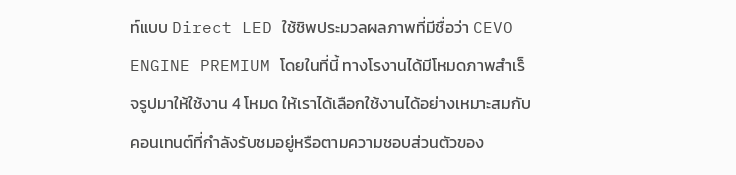ท์แบบ Direct LED ใช้ชิพประมวลผลภาพที่มีชื่อว่า CEVO ENGINE PREMIUM โดยในที่นี้ ทางโรงานได้มีโหมดภาพสำเร็จรูปมาให้ใช้งาน 4 โหมด ให้เราได้เลือกใช้งานได้อย่างเหมาะสมกับคอนเทนต์ที่กำลังรับชมอยู่หรือตามความชอบส่วนตัวของ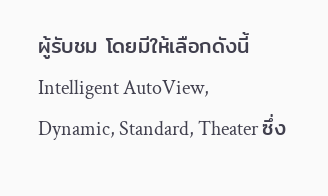ผู้รับชม โดยมีให้เลือกดังนี้ Intelligent AutoView, Dynamic, Standard, Theater ซึ่ง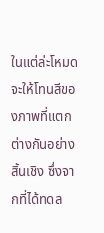ในแต่ล่ะโหมดจะให้โทนสีของภาพที่แตกต่างกันอย่างสิ้นเชิง ซึ่งจากที่ได้ทดล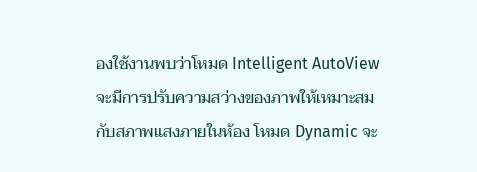องใช้งานพบว่าโหมด Intelligent AutoView จะมีการปรับความสว่างของภาพให้เหมาะสมกับสภาพแสงภายในห้อง โหมด Dynamic จะ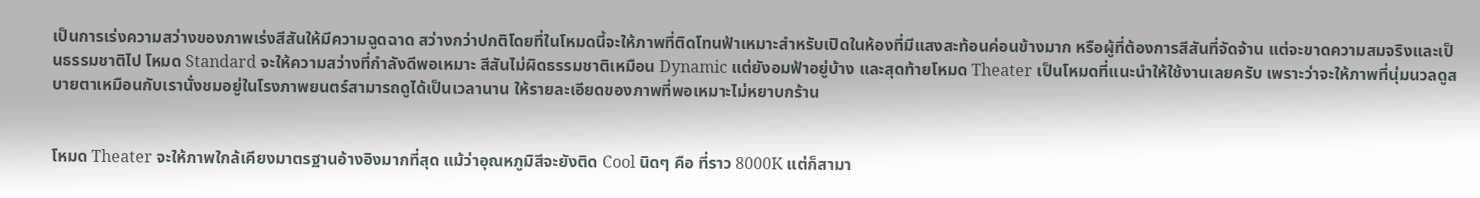เป็นการเร่งความสว่างของภาพเร่งสีสันให้มีความฉูดฉาด สว่างกว่าปกติโดยที่ในโหมดนี้จะให้ภาพที่ติดโทนฟ้าเหมาะสำหรับเปิดในห้องที่มีแสงสะท้อนค่อนข้างมาก หรือผู้ที่ต้องการสีสันที่จัดจ้าน แต่จะขาดความสมจริงและเป็นธรรมชาติไป โหมด Standard จะให้ความสว่างที่กำลังดีพอเหมาะ สีสันไม่ผิดธรรมชาติเหมือน Dynamic แต่ยังอมฟ้าอยู่บ้าง และสุดท้ายโหมด Theater เป็นโหมดที่แนะนำให้ใช้งานเลยครับ เพราะว่าจะให้ภาพที่นุ่มนวลดูสบายตาเหมือนกับเรานั่งชมอยู่ในโรงภาพยนตร์สามารถดูได้เป็นเวลานาน ให้รายละเอียดของภาพที่พอเหมาะไม่หยาบกร้าน


โหมด Theater จะให้ภาพใกล้เคียงมาตรฐานอ้างอิงมากที่สุด แม้ว่าอุณหภูมิสีจะยังติด Cool นิดๆ คือ ที่ราว 8000K แต่ก็สามา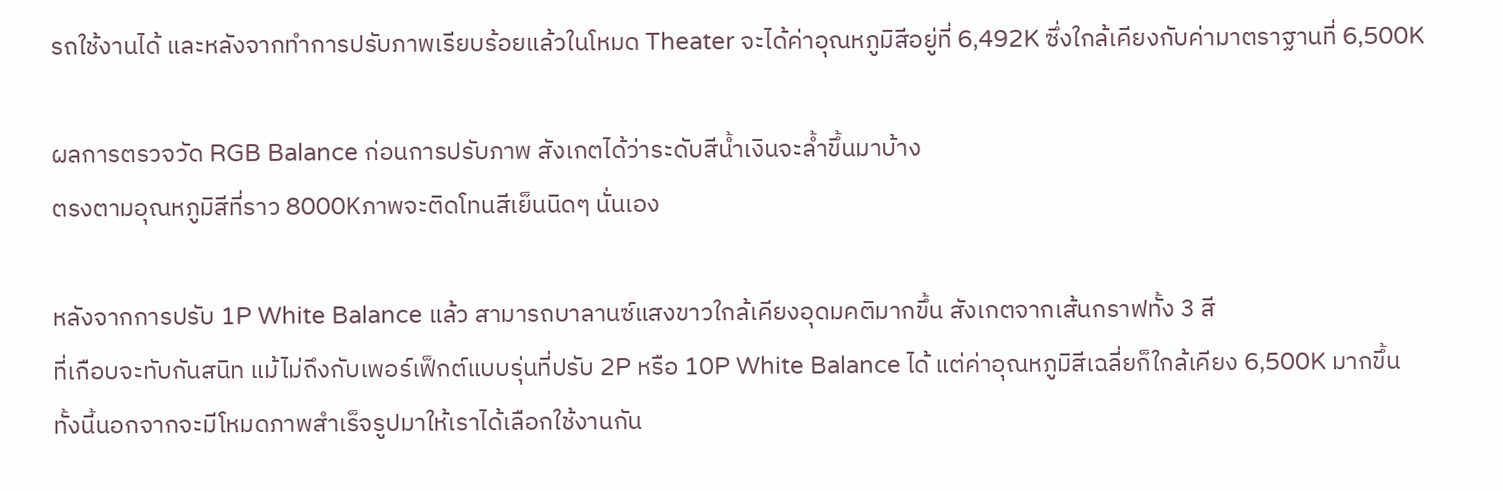รถใช้งานได้ และหลังจากทำการปรับภาพเรียบร้อยแล้วในโหมด Theater จะได้ค่าอุณหภูมิสีอยู่ที่ 6,492K ซึ่งใกล้เคียงกับค่ามาตราฐานที่ 6,500K

ผลการตรวจวัด RGB Balance ก่อนการปรับภาพ สังเกตได้ว่าระดับสีน้ำเงินจะล้ำขึ้นมาบ้าง
ตรงตามอุณหภูมิสีที่ราว 8000Kภาพจะติดโทนสีเย็นนิดๆ นั่นเอง

หลังจากการปรับ 1P White Balance แล้ว สามารถบาลานซ์แสงขาวใกล้เคียงอุดมคติมากขึ้น สังเกตจากเส้นกราฟทั้ง 3 สี
ที่เกือบจะทับกันสนิท แม้ไม่ถึงกับเพอร์เฟ็กต์แบบรุ่นที่ปรับ 2P หรือ 10P White Balance ได้ แต่ค่าอุณหภูมิสีเฉลี่ยก็ใกล้เคียง 6,500K มากขึ้น
ทั้งนี้นอกจากจะมีโหมดภาพสำเร็จรูปมาให้เราได้เลือกใช้งานกัน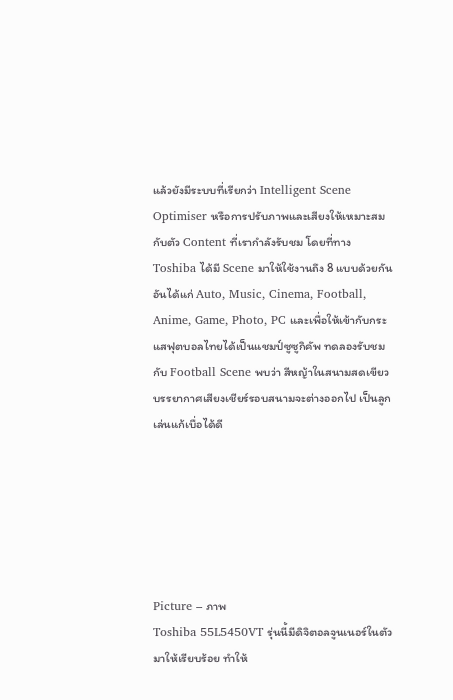แล้วยังมีระบบที่เรียกว่า Intelligent Scene Optimiser หรือการปรับภาพและเสียงให้เหมาะสมกับตัว Content ที่เรากำลังรับชม โดยที่ทาง Toshiba ได้มี Scene มาให้ใช้งานถึง 8 แบบด้วยกัน อันได้แก่ Auto, Music, Cinema, Football, Anime, Game, Photo, PC และเพื่อให้เข้ากับกระแสฟุตบอลไทยได้เป็นแชมป์ซูซูกิคัพ ทดลองรับชมกับ Football Scene พบว่า สีหญ้าในสนามสดเขียว บรรยากาศเสียงเชียร์รอบสนามจะต่างออกไป เป็นลูกเล่นแก้เบื่อได้ดี






Picture – ภาพ
Toshiba 55L5450VT รุ่นนี้มีดิจิตอลจูนเนอร์ในตัวมาให้เรียบร้อย ทำให้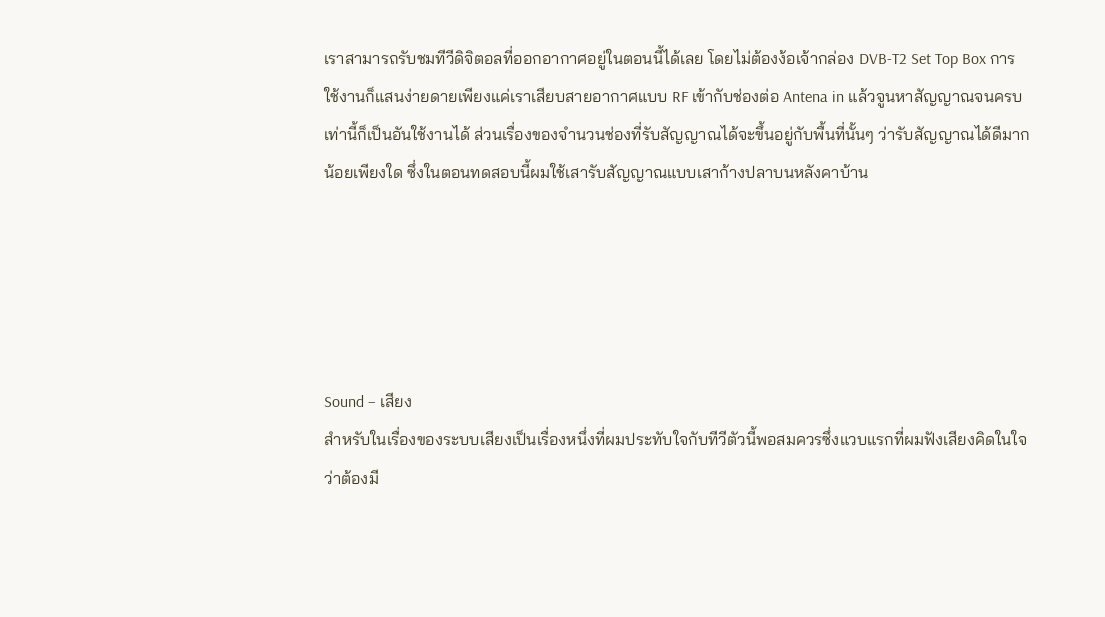เราสามารถรับชมทีวีดิจิตอลที่ออกอากาศอยู่ในตอนนี้ได้เลย โดยไม่ต้องง้อเจ้ากล่อง DVB-T2 Set Top Box การใช้งานก็แสนง่ายดายเพียงแค่เราเสียบสายอากาศแบบ RF เข้ากับช่องต่อ Antena in แล้วจูนหาสัญญาณจนครบเท่านี้ก็เป็นอันใช้งานได้ ส่วนเรื่องของจำนวนช่องที่รับสัญญาณได้จะขึ้นอยู่กับพื้นที่นั้นๆ ว่ารับสัญญาณได้ดีมากน้อยเพียงใด ซึ่งในตอนทดสอบนี้ผมใช้เสารับสัญญาณแบบเสาก้างปลาบนหลังคาบ้าน





Sound – เสียง
สำหรับในเรื่องของระบบเสียงเป็นเรื่องหนึ่งที่ผมประทับใจกับทีวีตัวนี้พอสมควรซึ่งแวบแรกที่ผมฟังเสียงคิดในใจว่าต้องมี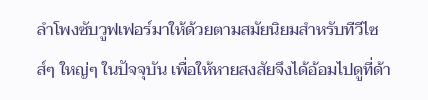ลำโพงซับวูฟเฟอร์มาให้ด้วยตามสมัยนิยมสำหรับทีวีไซส์ๆ ใหญ่ๆ ในปัจจุบัน เพื่อให้หายสงสัยจึงได้อ้อมไปดูที่ด้า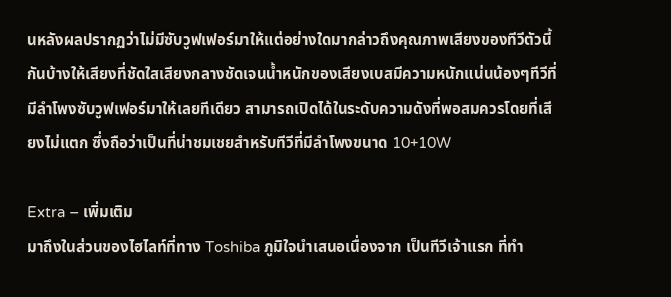นหลังผลปรากฏว่าไม่มีซับวูฟเฟอร์มาให้แต่อย่างใดมากล่าวถึงคุณภาพเสียงของทีวีตัวนี้กันบ้างให้เสียงที่ชัดใสเสียงกลางชัดเจนน้ำหนักของเสียงเบสมีความหนักแน่นน้องๆทีวีที่มีลำโพงซับวูฟเฟอร์มาให้เลยทีเดียว สามารถเปิดได้ในระดับความดังที่พอสมควรโดยที่เสียงไม่แตก ซึ่งถือว่าเป็นที่น่าชมเชยสำหรับทีวีที่มีลำโพงขนาด 10+10W

Extra – เพิ่มเติม
มาถึงในส่วนของไฮไลท์ที่ทาง Toshiba ภูมิใจนำเสนอเนื่องจาก เป็นทีวีเจ้าแรก ที่ทำ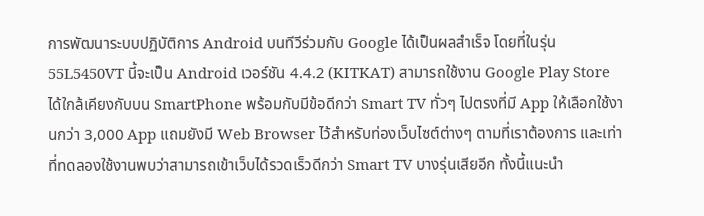การพัฒนาระบบปฏิบัติการ Android บนทีวีร่วมกับ Google ได้เป็นผลสำเร็จ โดยที่ในรุ่น 55L5450VT นี้จะเป็น Android เวอร์ชัน 4.4.2 (KITKAT) สามารถใช้งาน Google Play Store ได้ใกล้เคียงกับบน SmartPhone พร้อมกับมีข้อดีกว่า Smart TV ทั่วๆ ไปตรงที่มี App ให้เลือกใช้งานกว่า 3,000 App แถมยังมี Web Browser ไว้สำหรับท่องเว็บไซต์ต่างๆ ตามที่เราต้องการ และเท่าที่ทดลองใช้งานพบว่าสามารถเข้าเว็บได้รวดเร็วดีกว่า Smart TV บางรุ่นเสียอีก ทั้งนี้แนะนำ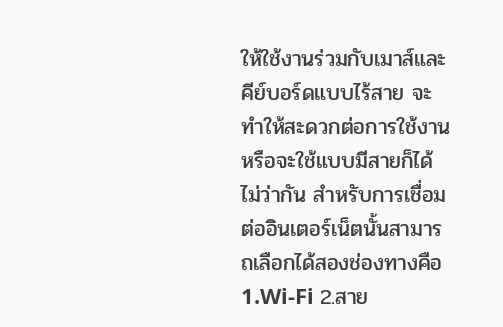ให้ใช้งานร่วมกับเมาส์และคีย์บอร์ดแบบไร้สาย จะทำให้สะดวกต่อการใช้งาน หรือจะใช้แบบมีสายก็ได้ไม่ว่ากัน สำหรับการเชื่อมต่ออินเตอร์เน็ตนั้นสามารถเลือกได้สองช่องทางคือ 1.Wi-Fi 2.สาย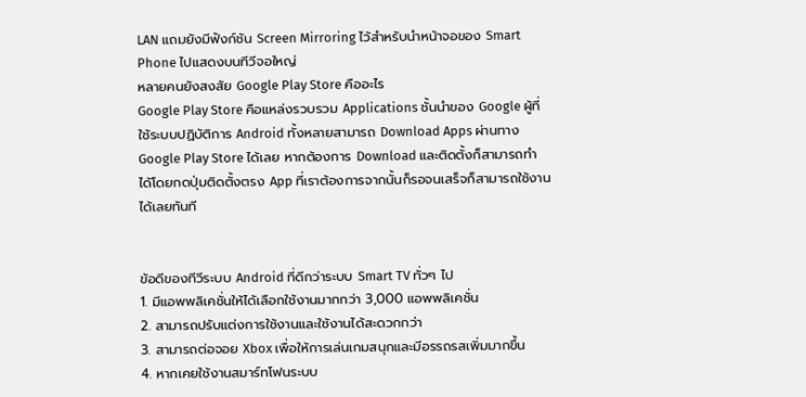LAN แถมยังมีฟังก์ชัน Screen Mirroring ไว้สำหรับนำหน้าจอของ Smart Phone ไปแสดงบนทีวีจอใหญ่
หลายคนยังสงสัย Google Play Store คืออะไร
Google Play Store คือแหล่งรวบรวม Applications ชั้นนำของ Google ผู้ที่ใช้ระบบปฏิบัติการ Android ทั้งหลายสามารถ Download Apps ผ่านทาง Google Play Store ได้เลย หากต้องการ Download และติดตั้งก็สามารถทำได้โดยกดปุ่มติดตั้งตรง App ที่เราต้องการจากนั้นก็รอจนเสร็จก็สามารถใช้งานได้เลยทันที


ข้อดีของทีวีระบบ Android ที่ดีกว่าระบบ Smart TV ทั่วๆ ไป
1. มีแอพพลิเคชั่นให้ได้เลือกใช้งานมากกว่า 3,000 แอพพลิเคชั่น
2. สามารถปรับแต่งการใช้งานและใช้งานได้สะดวกกว่า
3. สามารถต่อจอย Xbox เพื่อให้การเล่นเกมสนุกและมีอรรถรสเพิ่มมากขึ้น
4. หากเคยใช้งานสมาร์ทโฟนระบบ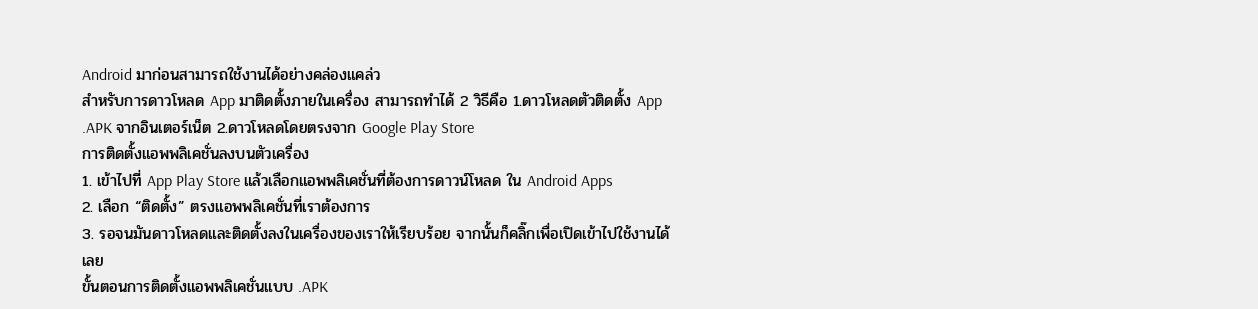Android มาก่อนสามารถใช้งานได้อย่างคล่องแคล่ว
สำหรับการดาวโหลด App มาติดตั้งภายในเครื่อง สามารถทำได้ 2 วิธีคือ 1.ดาวโหลดตัวติดตั้ง App .APK จากอินเตอร์เน็ต 2.ดาวโหลดโดยตรงจาก Google Play Store
การติดตั้งแอพพลิเคชั่นลงบนตัวเครื่อง
1. เข้าไปที่ App Play Store แล้วเลือกแอพพลิเคชั่นที่ต้องการดาวน์โหลด ใน Android Apps
2. เลือก “ติดตั้ง” ตรงแอพพลิเคชั่นที่เราต้องการ
3. รอจนมันดาวโหลดและติดตั้งลงในเครื่องของเราให้เรียบร้อย จากนั้นก็คลิ๊กเพื่อเปิดเข้าไปใช้งานได้เลย
ขั้นตอนการติดตั้งแอพพลิเคชั่นแบบ .APK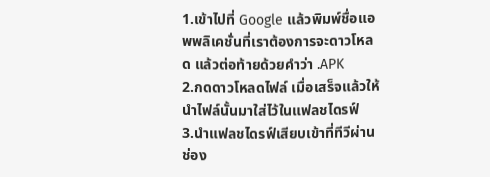1.เข้าไปที่ Google แล้วพิมพ์ชื่อแอพพลิเคชั่นที่เราต้องการจะดาวโหลด แล้วต่อท้ายด้วยคำว่า .APK
2.กดดาวโหลดไฟล์ เมื่อเสร็จแล้วให้นำไฟล์นั้นมาใส่ไว้ในแฟลชไดรฟ์
3.นำแฟลชไดรฟ์เสียบเข้าที่ทีวีผ่านช่อง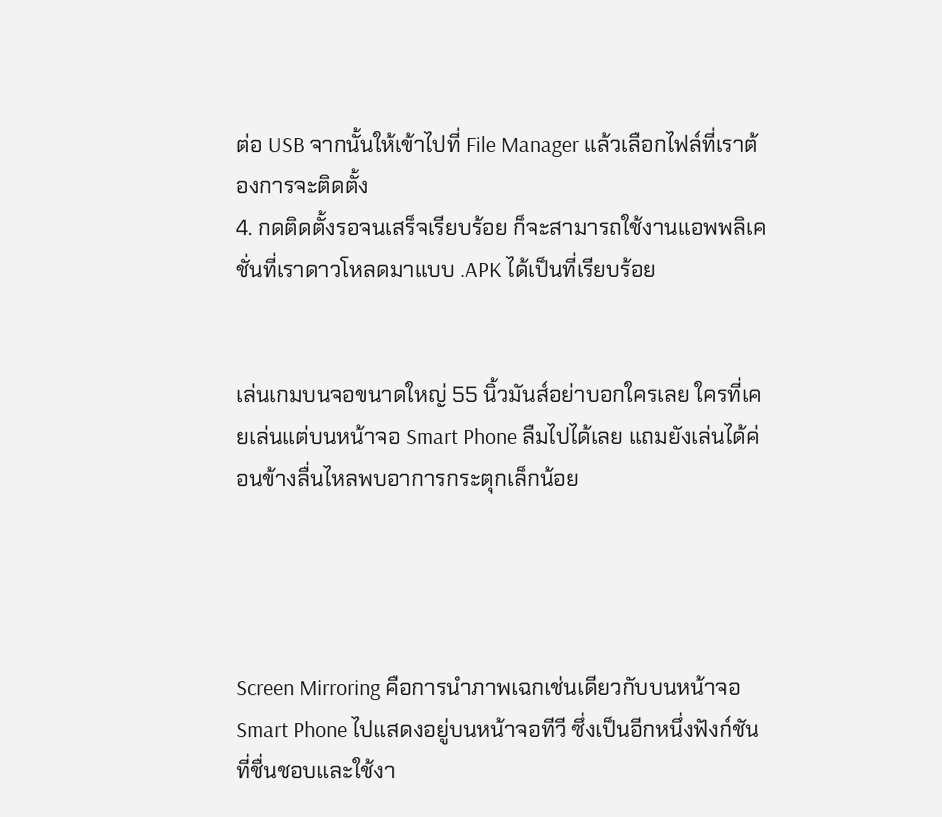ต่อ USB จากนั้นให้เข้าไปที่ File Manager แล้วเลือกไฟล์ที่เราต้องการจะติดตั้ง
4. กดติดตั้งรอจนเสร็จเรียบร้อย ก็จะสามารถใช้งานแอพพลิเคชั่นที่เราดาวโหลดมาแบบ .APK ได้เป็นที่เรียบร้อย


เล่นเกมบนจอขนาดใหญ่ 55 นิ้วมันส์อย่าบอกใครเลย ใครที่เคยเล่นแต่บนหน้าจอ Smart Phone ลืมไปได้เลย แถมยังเล่นได้ค่อนข้างลื่นไหลพบอาการกระตุกเล็กน้อย




Screen Mirroring คือการนำภาพเฉกเช่นเดียวกับบนหน้าจอ Smart Phone ไปแสดงอยู่บนหน้าจอทีวี ซึ่งเป็นอีกหนึ่งฟังก์ชันที่ชื่นชอบและใช้งา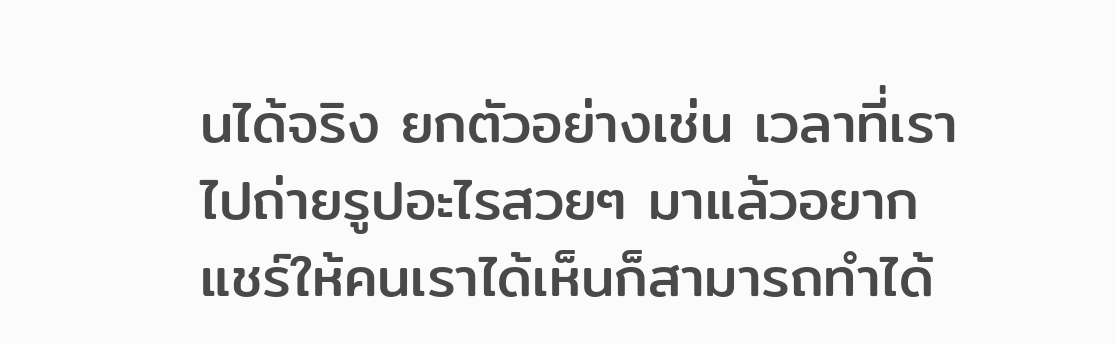นได้จริง ยกตัวอย่างเช่น เวลาที่เราไปถ่ายรูปอะไรสวยๆ มาแล้วอยากแชร์ให้คนเราได้เห็นก็สามารถทำได้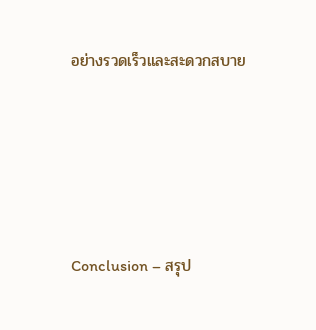อย่างรวดเร็วและสะดวกสบาย





Conclusion – สรุป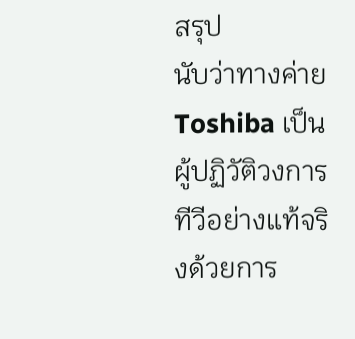สรุป
นับว่าทางค่าย Toshiba เป็นผู้ปฏิวัติวงการทีวีอย่างแท้จริงด้วยการ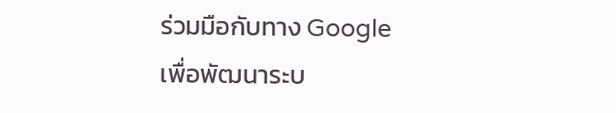ร่วมมือกับทาง Google เพื่อพัฒนาระบ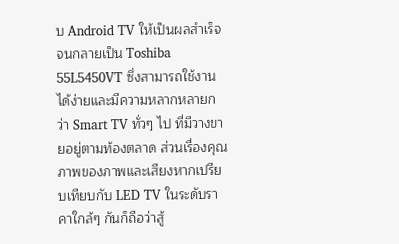บ Android TV ให้เป็นผลสำเร็จจนกลายเป็น Toshiba 55L5450VT ซึ่งสามารถใช้งานได้ง่ายและมีความหลากหลายกว่า Smart TV ทั่วๆ ไป ที่มีวางขายอยู่ตามท้องตลาด ส่วนเรื่องคุณภาพของภาพและเสียงหากเปรียบเทียบกับ LED TV ในระดับราคาใกล้ๆ กันก็ถือว่าสู้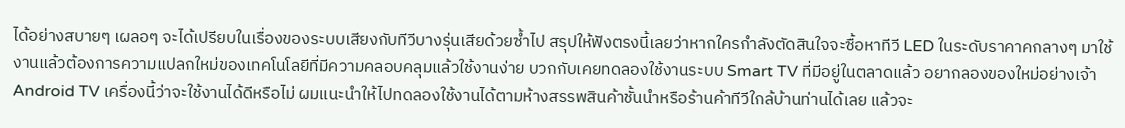ได้อย่างสบายๆ เผลอๆ จะได้เปรียบในเรื่องของระบบเสียงกับทีวีบางรุ่นเสียด้วยซ้ำไป สรุปให้ฟังตรงนี้เลยว่าหากใครกำลังตัดสินใจจะซื้อหาทีวี LED ในระดับราคาคกลางๆ มาใช้งานแล้วต้องการความแปลกใหม่ของเทคโนโลยีที่มีความคลอบคลุมแล้วใช้งานง่าย บวกกับเคยทดลองใช้งานระบบ Smart TV ที่มีอยู่ในตลาดแล้ว อยากลองของใหม่อย่างเจ้า Android TV เครื่องนี้ว่าจะใช้งานได้ดีหรือไม่ ผมแนะนำให้ไปทดลองใช้งานได้ตามห้างสรรพสินค้าชั้นนำหรือร้านค้าทีวีใกล้บ้านท่านได้เลย แล้วจะ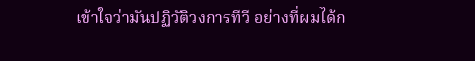เข้าใจว่ามันปฏิวัติวงการทีวี อย่างที่ผมได้ก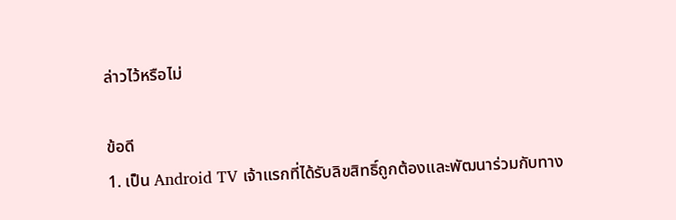ล่าวไว้หรือไม่

ข้อดี
1. เป็น Android TV เจ้าแรกที่ได้รับลิขสิทธิ์ถูกต้องและพัฒนาร่วมกับทาง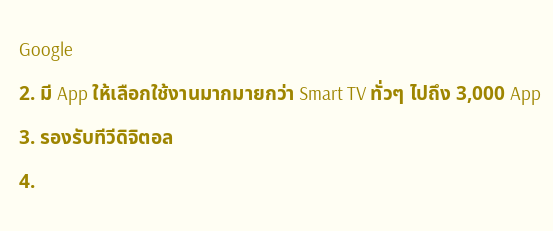Google
2. มี App ให้เลือกใช้งานมากมายกว่า Smart TV ทั่วๆ ไปถึง 3,000 App
3. รองรับทีวีดิจิตอล
4.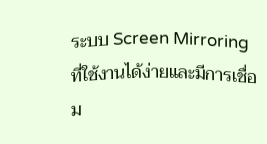ระบบ Screen Mirroring ที่ใช้งานได้ง่ายและมีการเชื่อม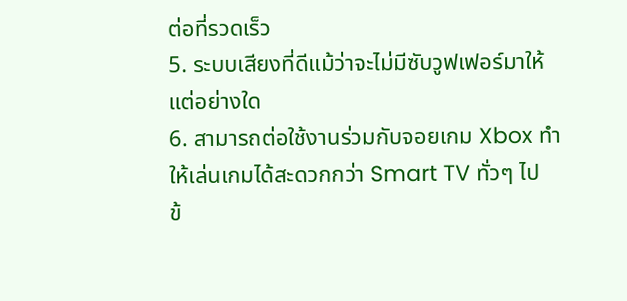ต่อที่รวดเร็ว
5. ระบบเสียงที่ดีแม้ว่าจะไม่มีซับวูฟเฟอร์มาให้แต่อย่างใด
6. สามารถต่อใช้งานร่วมกับจอยเกม Xbox ทำให้เล่นเกมได้สะดวกกว่า Smart TV ทั่วๆ ไป
ข้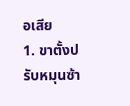อเสีย
1. ขาตั้งปรับหมุนซ้า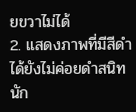ยขวาไม่ได้
2. แสดงภาพที่มีสีดำได้ยังไม่ค่อยดำสนิทนัก